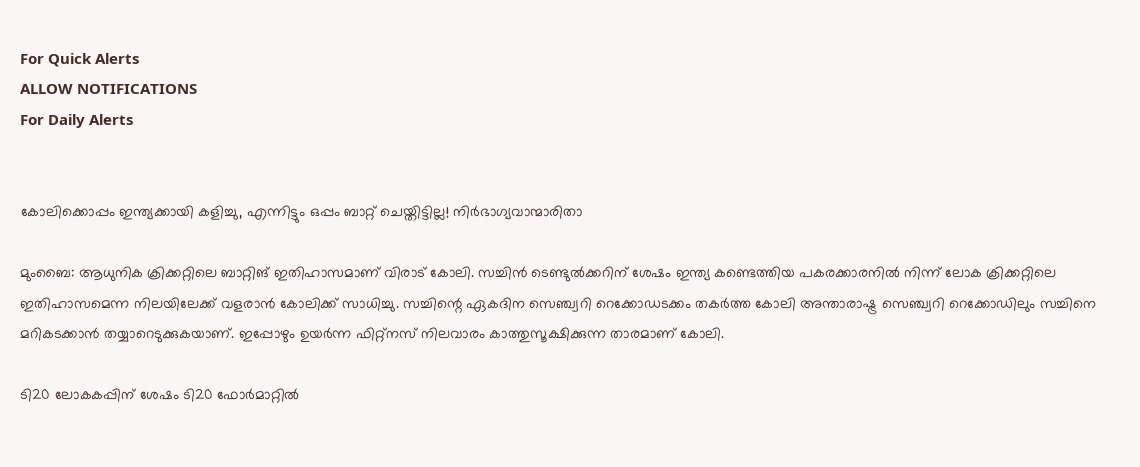For Quick Alerts
ALLOW NOTIFICATIONS
For Daily Alerts


കോലിക്കൊപ്പം ഇന്ത്യക്കായി കളിച്ചു, എന്നിട്ടും ഒപ്പം ബാറ്റ് ചെയ്തിട്ടില്ല! നിര്‍ഭാഗ്യവാന്മാരിതാ

മുംബൈ: ആധുനിക ക്രിക്കറ്റിലെ ബാറ്റിങ് ഇതിഹാസമാണ് വിരാട് കോലി. സച്ചിന്‍ ടെണ്ടുല്‍ക്കറിന് ശേഷം ഇന്ത്യ കണ്ടെത്തിയ പകരക്കാരനില്‍ നിന്ന് ലോക ക്രിക്കറ്റിലെ ഇതിഹാസമെന്ന നിലയിലേക്ക് വളരാന്‍ കോലിക്ക് സാധിച്ചു. സച്ചിന്റെ ഏകദിന സെഞ്ച്വറി റെക്കോഡടക്കം തകര്‍ത്ത കോലി അന്താരാഷ്ട്ര സെഞ്ച്വറി റെക്കോഡിലും സച്ചിനെ മറികടക്കാന്‍ തയ്യാറെടുക്കുകയാണ്. ഇപ്പോഴും ഉയര്‍ന്ന ഫിറ്റ്‌നസ് നിലവാരം കാത്തുസൂക്ഷിക്കുന്ന താരമാണ് കോലി.

ടി20 ലോകകപ്പിന് ശേഷം ടി20 ഫോര്‍മാറ്റില്‍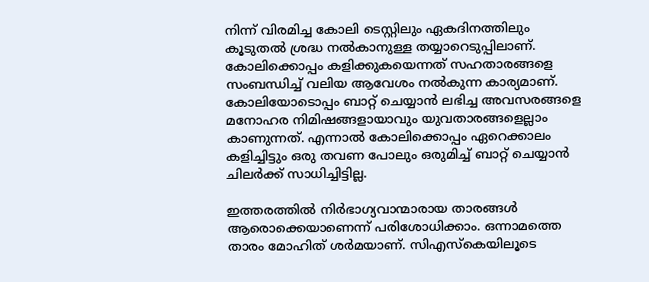നിന്ന് വിരമിച്ച കോലി ടെസ്റ്റിലും ഏകദിനത്തിലും കൂടുതല്‍ ശ്രദ്ധ നല്‍കാനുള്ള തയ്യാറെടുപ്പിലാണ്. കോലിക്കൊപ്പം കളിക്കുകയെന്നത് സഹതാരങ്ങളെ സംബന്ധിച്ച് വലിയ ആവേശം നല്‍കുന്ന കാര്യമാണ്. കോലിയോടൊപ്പം ബാറ്റ് ചെയ്യാന്‍ ലഭിച്ച അവസരങ്ങളെ മനോഹര നിമിഷങ്ങളായാവും യുവതാരങ്ങളെല്ലാം കാണുന്നത്. എന്നാല്‍ കോലിക്കൊപ്പം ഏറെക്കാലം കളിച്ചിട്ടും ഒരു തവണ പോലും ഒരുമിച്ച് ബാറ്റ് ചെയ്യാന്‍ ചിലര്‍ക്ക് സാധിച്ചിട്ടില്ല.

ഇത്തരത്തില്‍ നിര്‍ഭാഗ്യവാന്മാരായ താരങ്ങള്‍ ആരൊക്കെയാണെന്ന് പരിശോധിക്കാം. ഒന്നാമത്തെ താരം മോഹിത് ശര്‍മയാണ്. സിഎസ്‌കെയിലൂടെ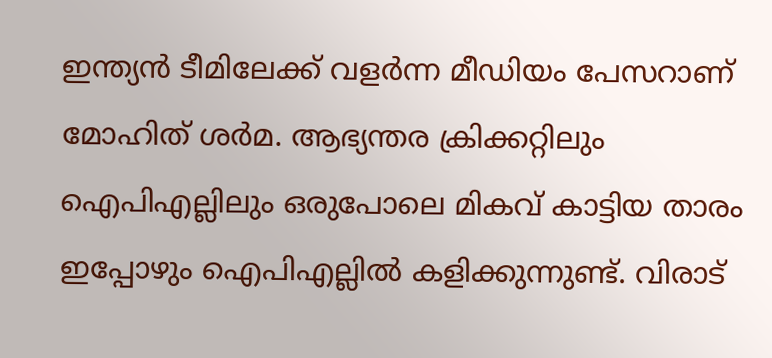ഇന്ത്യന്‍ ടീമിലേക്ക് വളര്‍ന്ന മീഡിയം പേസറാണ് മോഹിത് ശര്‍മ. ആഭ്യന്തര ക്രിക്കറ്റിലും ഐപിഎല്ലിലും ഒരുപോലെ മികവ് കാട്ടിയ താരം ഇപ്പോഴും ഐപിഎല്ലില്‍ കളിക്കുന്നുണ്ട്. വിരാട്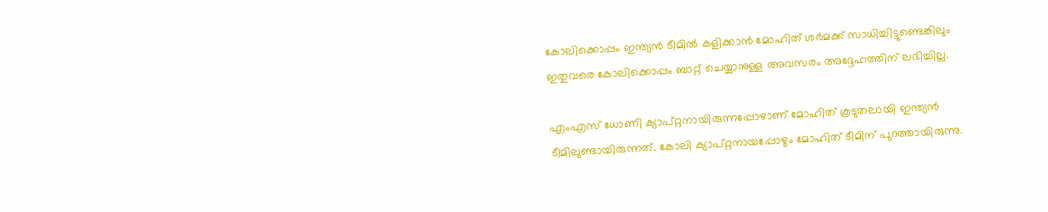കോലിക്കൊപ്പം ഇന്ത്യന്‍ ടീമില്‍ കളിക്കാന്‍ മോഹിത് ശര്‍മക്ക് സാധിച്ചിട്ടുണ്ടെങ്കിലും ഇതുവരെ കോലിക്കൊപ്പം ബാറ്റ് ചെയ്യാനുള്ള അവസരം അദ്ദേഹത്തിന് ലഭിച്ചില്ല.

എംഎസ് ധോണി ക്യാപ്റ്റനായിരുന്നപ്പോഴാണ് മോഹിത് കൂടുതലായി ഇന്ത്യന്‍ ടീമിലുണ്ടായിരുന്നത്. കോലി ക്യാപ്റ്റനായപ്പോഴും മോഹിത് ടീമിന് പുറത്തായിരുന്നു.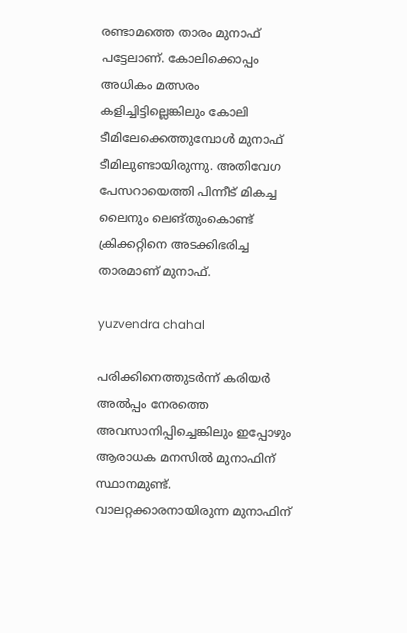രണ്ടാമത്തെ താരം മുനാഫ് പട്ടേലാണ്. കോലിക്കൊപ്പം അധികം മത്സരം കളിച്ചിട്ടില്ലെങ്കിലും കോലി ടീമിലേക്കെത്തുമ്പോള്‍ മുനാഫ് ടീമിലുണ്ടായിരുന്നു. അതിവേഗ പേസറായെത്തി പിന്നീട് മികച്ച ലൈനും ലെങ്തുംകൊണ്ട് ക്രിക്കറ്റിനെ അടക്കിഭരിച്ച താരമാണ് മുനാഫ്.

yuzvendra chahal

പരിക്കിനെത്തുടര്‍ന്ന് കരിയര്‍ അല്‍പ്പം നേരത്തെ അവസാനിപ്പിച്ചെങ്കിലും ഇപ്പോഴും ആരാധക മനസില്‍ മുനാഫിന് സ്ഥാനമുണ്ട്. വാലറ്റക്കാരനായിരുന്ന മുനാഫിന്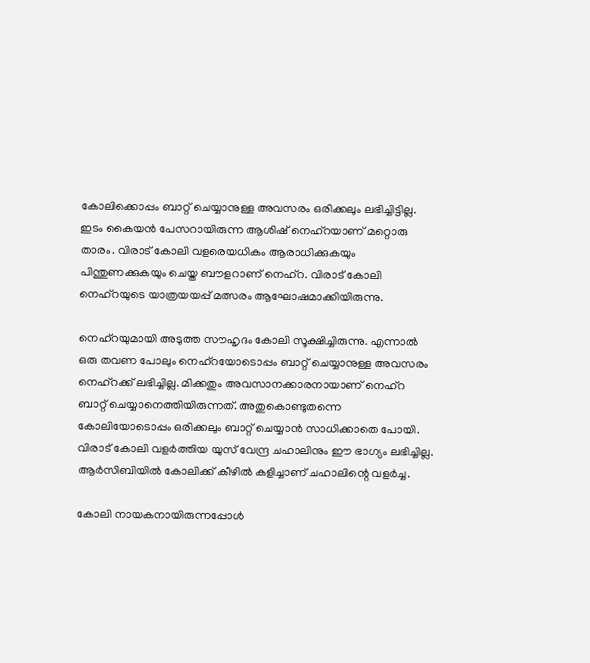കോലിക്കൊപ്പം ബാറ്റ് ചെയ്യാനുള്ള അവസരം ഒരിക്കലും ലഭിച്ചിട്ടില്ല. ഇടം കൈയന്‍ പേസറായിരുന്ന ആശിഷ് നെഹ്‌റയാണ് മറ്റൊരു താരം. വിരാട് കോലി വളരെയധികം ആരാധിക്കുകയും പിന്തുണക്കുകയും ചെയ്ത ബൗളറാണ് നെഹ്‌റ. വിരാട് കോലി നെഹ്‌റയുടെ യാത്രയയപ്പ് മത്സരം ആഘോഷമാക്കിയിരുന്നു.

നെഹ്‌റയുമായി അടുത്ത സൗഹൃദം കോലി സൂക്ഷിച്ചിരുന്നു. എന്നാല്‍ ഒരു തവണ പോലും നെഹ്‌റയോടൊപ്പം ബാറ്റ് ചെയ്യാനുള്ള അവസരം നെഹ്‌റക്ക് ലഭിച്ചില്ല. മിക്കതും അവസാനക്കാരനായാണ് നെഹ്‌റ ബാറ്റ് ചെയ്യാനെത്തിയിരുന്നത്. അതുകൊണ്ടുതന്നെ കോലിയോടൊപ്പം ഒരിക്കലും ബാറ്റ് ചെയ്യാന്‍ സാധിക്കാതെ പോയി. വിരാട് കോലി വളര്‍ത്തിയ യുസ് വേന്ദ്ര ചഹാലിനും ഈ ഭാഗ്യം ലഭിച്ചില്ല. ആര്‍സിബിയില്‍ കോലിക്ക് കീഴില്‍ കളിച്ചാണ് ചഹാലിന്റെ വളര്‍ച്ച.

കോലി നായകനായിരുന്നപ്പോള്‍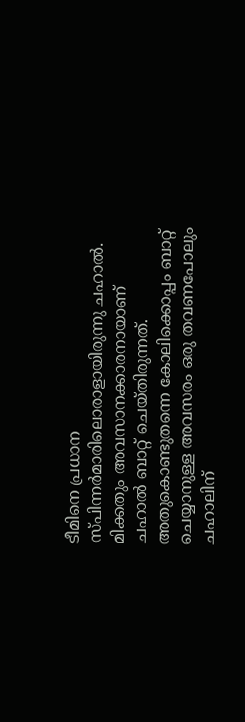ടീമിനെ പ്രധാന സ്പിന്നര്‍മാരിലൊരാളായിരുന്നു ചഹാല്‍. മിക്കതും അവസാനക്കാരനായാണ് ചഹാല്‍ ബാറ്റ് ചെയ്തിരുന്നത്. അതുകൊണ്ടുതന്നെ കോലിക്കൊപ്പം ബാറ്റ് ചെയ്യാനുള്ള അവസരം ഒരു തവണപോലും ചഹാലിന്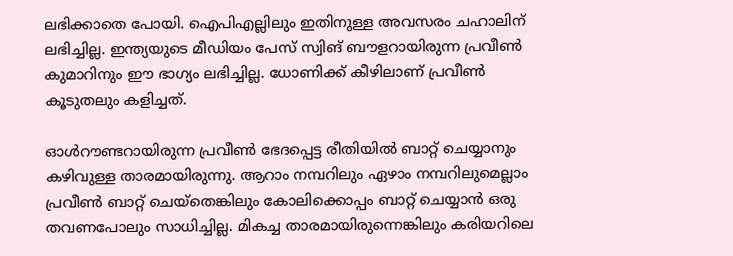ലഭിക്കാതെ പോയി. ഐപിഎല്ലിലും ഇതിനുള്ള അവസരം ചഹാലിന് ലഭിച്ചില്ല. ഇന്ത്യയുടെ മീഡിയം പേസ് സ്വിങ് ബൗളറായിരുന്ന പ്രവീണ്‍ കുമാറിനും ഈ ഭാഗ്യം ലഭിച്ചില്ല. ധോണിക്ക് കീഴിലാണ് പ്രവീണ്‍ കൂടുതലും കളിച്ചത്.

ഓള്‍റൗണ്ടറായിരുന്ന പ്രവീണ്‍ ഭേദപ്പെട്ട രീതിയില്‍ ബാറ്റ് ചെയ്യാനും കഴിവുള്ള താരമായിരുന്നു. ആറാം നമ്പറിലും ഏഴാം നമ്പറിലുമെല്ലാം പ്രവീണ്‍ ബാറ്റ് ചെയ്‌തെങ്കിലും കോലിക്കൊപ്പം ബാറ്റ് ചെയ്യാന്‍ ഒരു തവണപോലും സാധിച്ചില്ല. മികച്ച താരമായിരുന്നെങ്കിലും കരിയറിലെ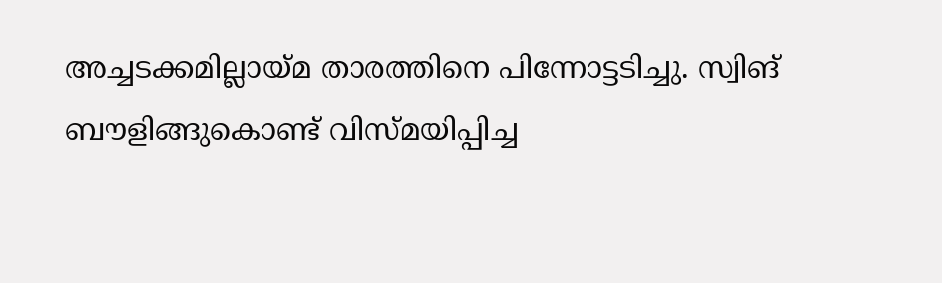അച്ചടക്കമില്ലായ്മ താരത്തിനെ പിന്നോട്ടടിച്ചു. സ്വിങ് ബൗളിങ്ങുകൊണ്ട് വിസ്മയിപ്പിച്ച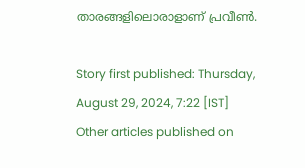താരങ്ങളിലൊരാളാണ് പ്രവീണ്‍.

Story first published: Thursday, August 29, 2024, 7:22 [IST]
Other articles published on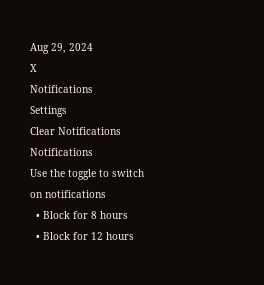Aug 29, 2024
X
Notifications
Settings
Clear Notifications
Notifications
Use the toggle to switch on notifications
  • Block for 8 hours
  • Block for 12 hours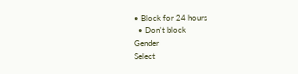• Block for 24 hours
  • Don't block
Gender
Select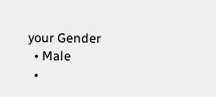your Gender
  • Male
  •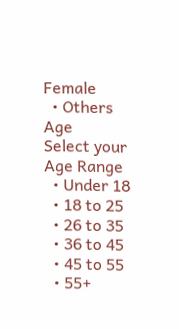Female
  • Others
Age
Select your Age Range
  • Under 18
  • 18 to 25
  • 26 to 35
  • 36 to 45
  • 45 to 55
  • 55+